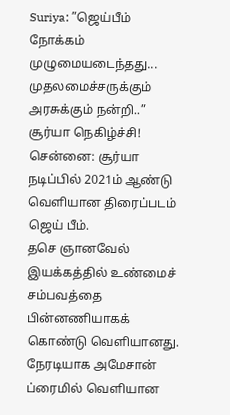Suriya: ”ஜெய்பீம் நோக்கம் முழுமையடைந்தது... முதலமைச்சருக்கும் அரசுக்கும் நன்றி..” சூர்யா நெகிழ்ச்சி!
சென்னை: சூர்யா நடிப்பில் 2021ம் ஆண்டு வெளியான திரைப்படம் ஜெய் பீம்.
தசெ ஞானவேல் இயக்கத்தில் உண்மைச் சம்பவத்தை பின்னணியாகக் கொண்டு வெளியானது.
நேரடியாக அமேசான் ப்ரைமில் வெளியான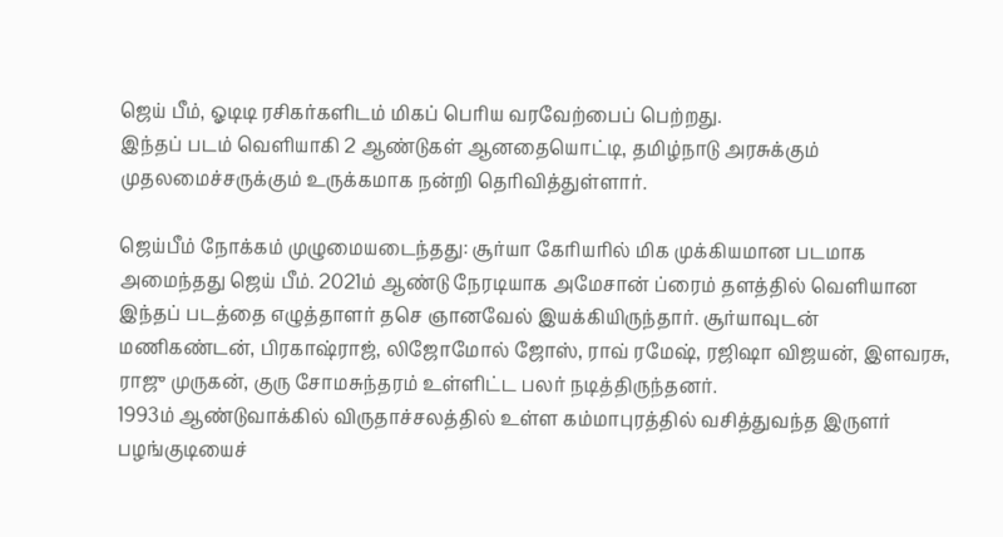ஜெய் பீம், ஓடிடி ரசிகர்களிடம் மிகப் பெரிய வரவேற்பைப் பெற்றது.
இந்தப் படம் வெளியாகி 2 ஆண்டுகள் ஆனதையொட்டி, தமிழ்நாடு அரசுக்கும் முதலமைச்சருக்கும் உருக்கமாக நன்றி தெரிவித்துள்ளார்.

ஜெய்பீம் நோக்கம் முழுமையடைந்தது: சூர்யா கேரியரில் மிக முக்கியமான படமாக அமைந்தது ஜெய் பீம். 2021ம் ஆண்டு நேரடியாக அமேசான் ப்ரைம் தளத்தில் வெளியான இந்தப் படத்தை எழுத்தாளர் தசெ ஞானவேல் இயக்கியிருந்தார். சூர்யாவுடன் மணிகண்டன், பிரகாஷ்ராஜ், லிஜோமோல் ஜோஸ், ராவ் ரமேஷ், ரஜிஷா விஜயன், இளவரசு, ராஜு முருகன், குரு சோமசுந்தரம் உள்ளிட்ட பலர் நடித்திருந்தனர்.
1993ம் ஆண்டுவாக்கில் விருதாச்சலத்தில் உள்ள கம்மாபுரத்தில் வசித்துவந்த இருளர் பழங்குடியைச்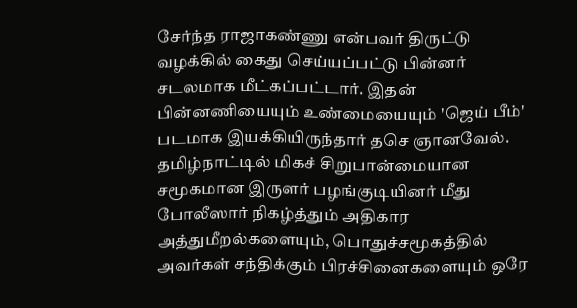சேர்ந்த ராஜாகண்ணு என்பவர் திருட்டு வழக்கில் கைது செய்யப்பட்டு பின்னர் சடலமாக மீட்கப்பட்டார். இதன் பின்னணியையும் உண்மையையும் 'ஜெய் பீம்' படமாக இயக்கியிருந்தார் தசெ ஞானவேல். தமிழ்நாட்டில் மிகச் சிறுபான்மையான சமூகமான இருளர் பழங்குடியினர் மீது போலீஸார் நிகழ்த்தும் அதிகார அத்துமீறல்களையும், பொதுச்சமூகத்தில் அவர்கள் சந்திக்கும் பிரச்சினைகளையும் ஒரே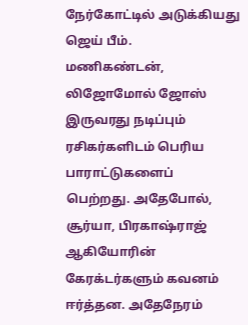நேர்கோட்டில் அடுக்கியது ஜெய் பீம்.
மணிகண்டன், லிஜோமோல் ஜோஸ் இருவரது நடிப்பும் ரசிகர்களிடம் பெரிய பாராட்டுகளைப் பெற்றது. அதேபோல், சூர்யா, பிரகாஷ்ராஜ் ஆகியோரின் கேரக்டர்களும் கவனம் ஈர்த்தன. அதேநேரம்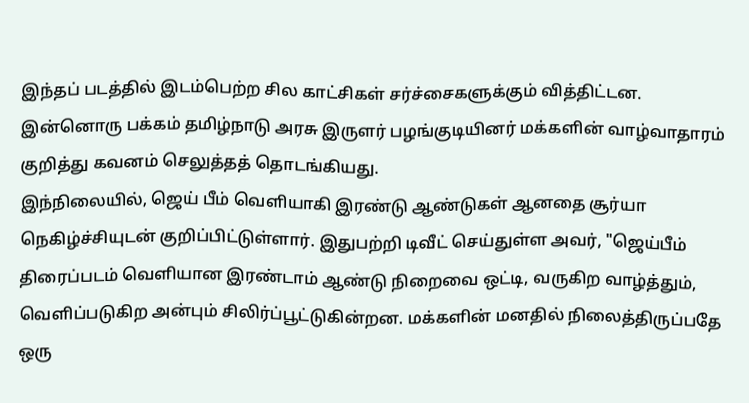இந்தப் படத்தில் இடம்பெற்ற சில காட்சிகள் சர்ச்சைகளுக்கும் வித்திட்டன. இன்னொரு பக்கம் தமிழ்நாடு அரசு இருளர் பழங்குடியினர் மக்களின் வாழ்வாதாரம் குறித்து கவனம் செலுத்தத் தொடங்கியது.
இந்நிலையில், ஜெய் பீம் வெளியாகி இரண்டு ஆண்டுகள் ஆனதை சூர்யா நெகிழ்ச்சியுடன் குறிப்பிட்டுள்ளார். இதுபற்றி டிவீட் செய்துள்ள அவர், "ஜெய்பீம் திரைப்படம் வெளியான இரண்டாம் ஆண்டு நிறைவை ஒட்டி, வருகிற வாழ்த்தும், வெளிப்படுகிற அன்பும் சிலிர்ப்பூட்டுகின்றன. மக்களின் மனதில் நிலைத்திருப்பதே ஒரு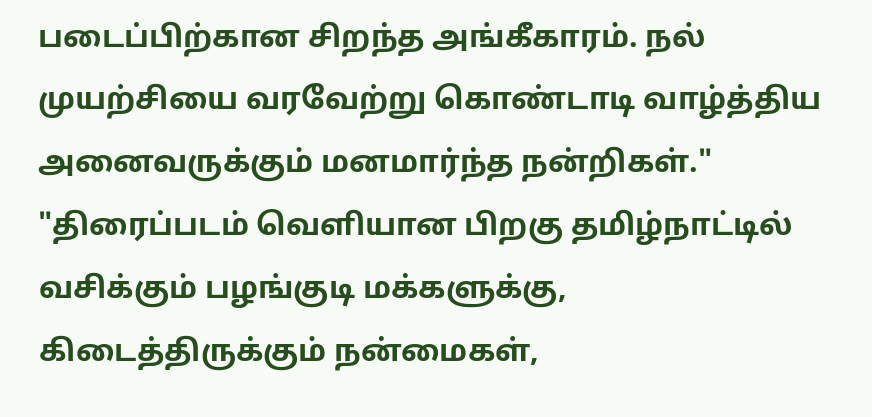படைப்பிற்கான சிறந்த அங்கீகாரம். நல் முயற்சியை வரவேற்று கொண்டாடி வாழ்த்திய அனைவருக்கும் மனமார்ந்த நன்றிகள்."
"திரைப்படம் வெளியான பிறகு தமிழ்நாட்டில் வசிக்கும் பழங்குடி மக்களுக்கு, கிடைத்திருக்கும் நன்மைகள்,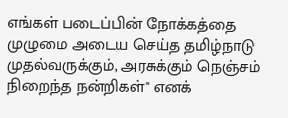எங்கள் படைப்பின் நோக்கத்தை முழுமை அடைய செய்த தமிழ்நாடு முதல்வருக்கும், அரசுக்கும் நெஞ்சம் நிறைந்த நன்றிகள்" எனக்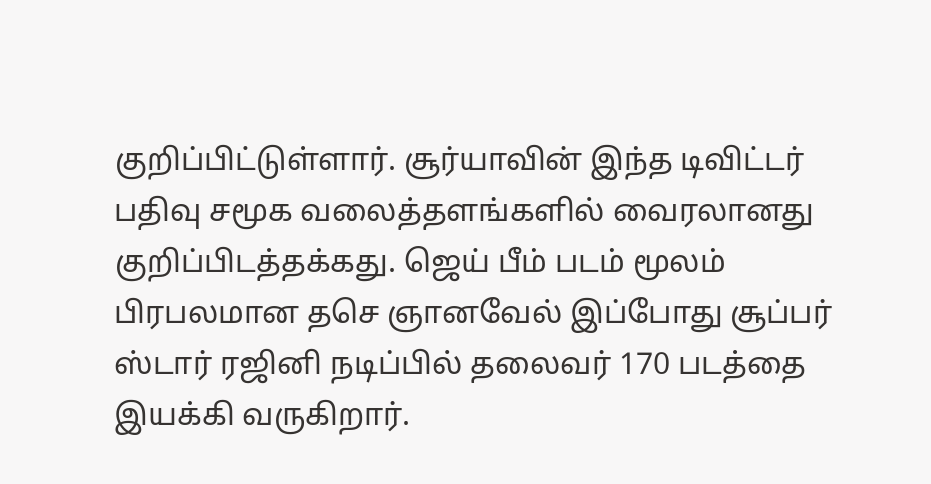குறிப்பிட்டுள்ளார். சூர்யாவின் இந்த டிவிட்டர் பதிவு சமூக வலைத்தளங்களில் வைரலானது குறிப்பிடத்தக்கது. ஜெய் பீம் படம் மூலம் பிரபலமான தசெ ஞானவேல் இப்போது சூப்பர் ஸ்டார் ரஜினி நடிப்பில் தலைவர் 170 படத்தை இயக்கி வருகிறார்.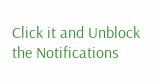Click it and Unblock the Notifications